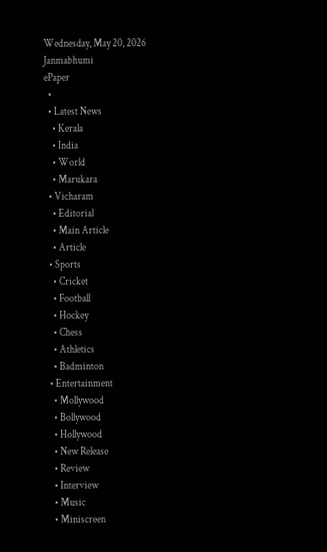Wednesday, May 20, 2026
Janmabhumi
ePaper
  •
  • Latest News
    • Kerala
    • India
    • World
    • Marukara
  • Vicharam
    • Editorial
    • Main Article
    • Article
  • Sports
    • Cricket
    • Football
    • Hockey
    • Chess
    • Athletics
    • Badminton
  • Entertainment
    • Mollywood
    • Bollywood
    • Hollywood
    • New Release
    • Review
    • Interview
    • Music
    • Miniscreen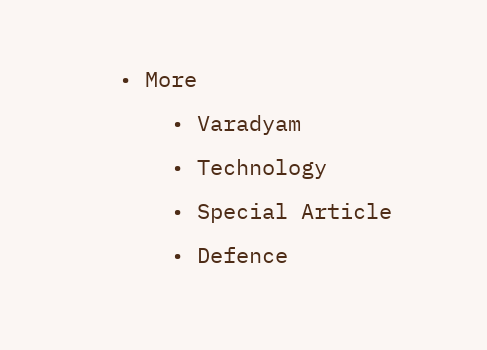• More
    • Varadyam
    • Technology
    • Special Article
    • Defence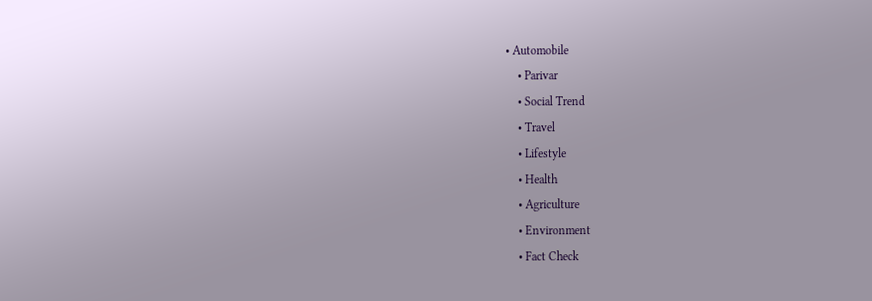• Automobile
    • Parivar
    • Social Trend
    • Travel
    • Lifestyle
    • Health
    • Agriculture
    • Environment
    • Fact Check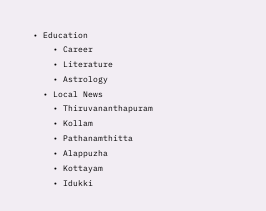• Education
    • Career
    • Literature
    • Astrology
  • Local News
    • Thiruvananthapuram
    • Kollam
    • Pathanamthitta
    • Alappuzha
    • Kottayam
    • Idukki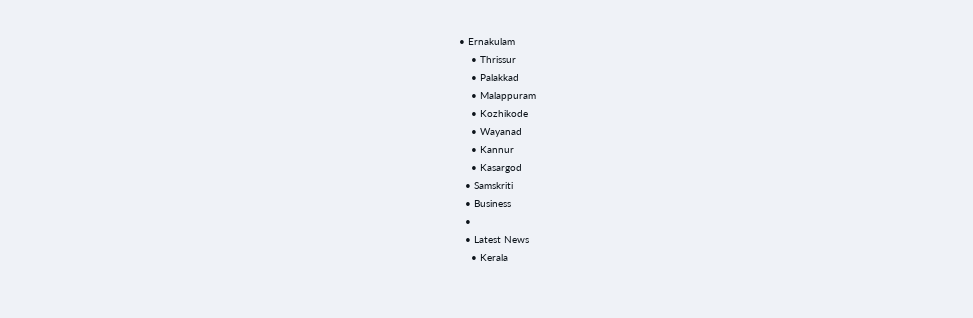• Ernakulam
    • Thrissur
    • Palakkad
    • Malappuram
    • Kozhikode
    • Wayanad
    • Kannur
    • Kasargod
  • Samskriti
  • Business
  •
  • Latest News
    • Kerala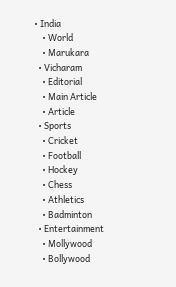• India
    • World
    • Marukara
  • Vicharam
    • Editorial
    • Main Article
    • Article
  • Sports
    • Cricket
    • Football
    • Hockey
    • Chess
    • Athletics
    • Badminton
  • Entertainment
    • Mollywood
    • Bollywood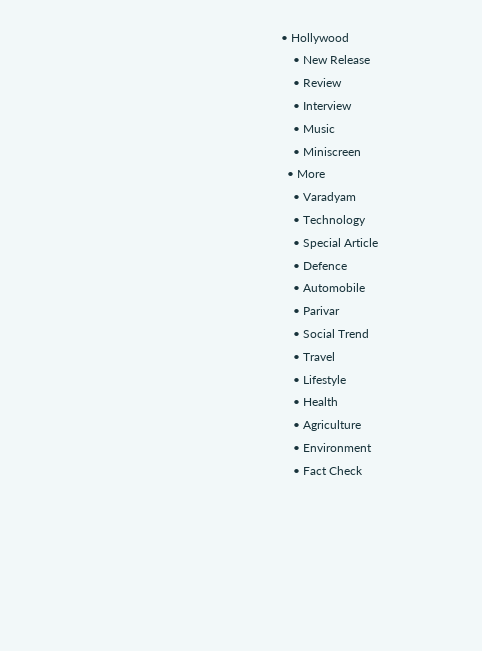• Hollywood
    • New Release
    • Review
    • Interview
    • Music
    • Miniscreen
  • More
    • Varadyam
    • Technology
    • Special Article
    • Defence
    • Automobile
    • Parivar
    • Social Trend
    • Travel
    • Lifestyle
    • Health
    • Agriculture
    • Environment
    • Fact Check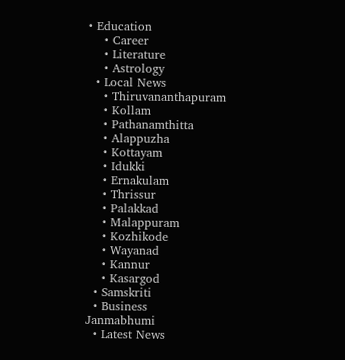• Education
    • Career
    • Literature
    • Astrology
  • Local News
    • Thiruvananthapuram
    • Kollam
    • Pathanamthitta
    • Alappuzha
    • Kottayam
    • Idukki
    • Ernakulam
    • Thrissur
    • Palakkad
    • Malappuram
    • Kozhikode
    • Wayanad
    • Kannur
    • Kasargod
  • Samskriti
  • Business
Janmabhumi
  • Latest News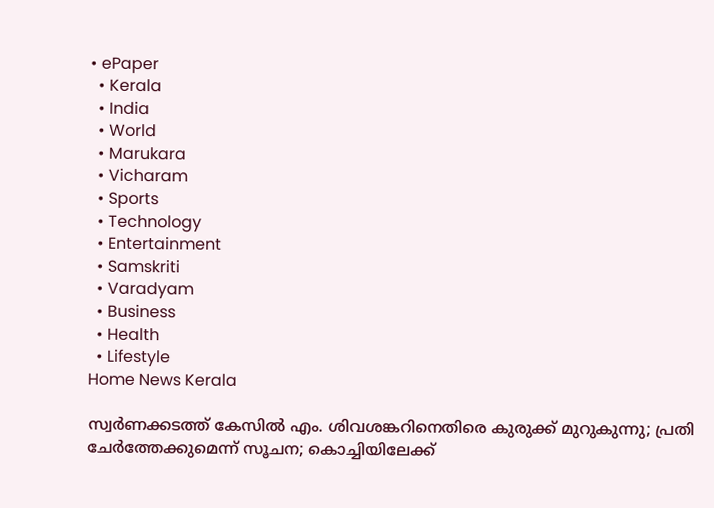• ePaper
  • Kerala
  • India
  • World
  • Marukara
  • Vicharam
  • Sports
  • Technology
  • Entertainment
  • Samskriti
  • Varadyam
  • Business
  • Health
  • Lifestyle
Home News Kerala

സ്വര്‍ണക്കടത്ത് കേസില്‍ എം. ശിവശങ്കറിനെതിരെ കുരുക്ക് മുറുകുന്നു; പ്രതി ചേര്‍ത്തേക്കുമെന്ന് സൂചന; കൊച്ചിയിലേക്ക്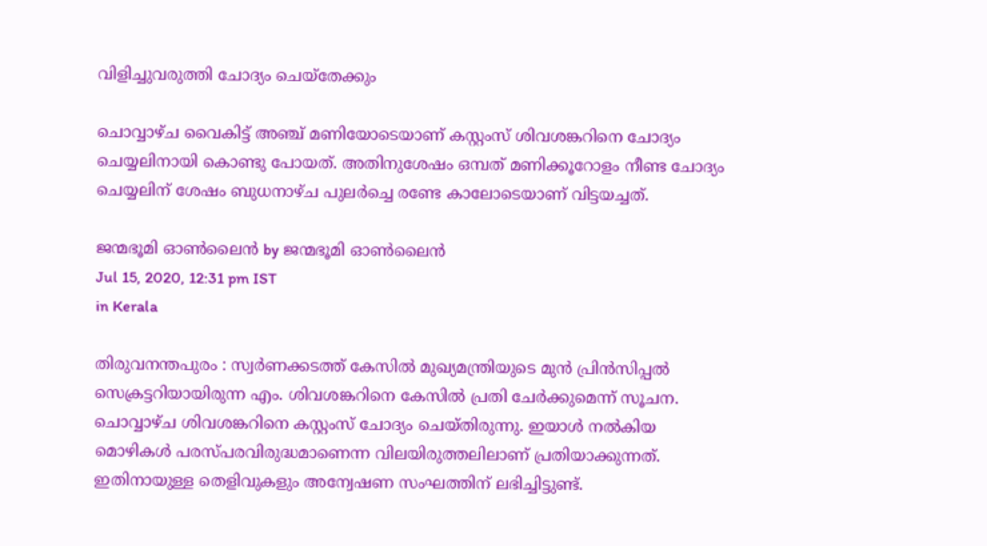വിളിച്ചുവരുത്തി ചോദ്യം ചെയ്‌തേക്കും

ചൊവ്വാഴ്ച വൈകിട്ട് അഞ്ച് മണിയോടെയാണ് കസ്റ്റംസ് ശിവശങ്കറിനെ ചോദ്യം ചെയ്യലിനായി കൊണ്ടു പോയത്. അതിനുശേഷം ഒമ്പത് മണിക്കൂറോളം നീണ്ട ചോദ്യം ചെയ്യലിന് ശേഷം ബുധനാഴ്ച പുലര്‍ച്ചെ രണ്ടേ കാലോടെയാണ് വിട്ടയച്ചത്.

ജന്മഭൂമി ഓണ്‍ലൈന്‍ by ജന്മഭൂമി ഓണ്‍ലൈന്‍
Jul 15, 2020, 12:31 pm IST
in Kerala

തിരുവനന്തപുരം : സ്വര്‍ണക്കടത്ത് കേസില്‍ മുഖ്യമന്ത്രിയുടെ മുന്‍ പ്രിന്‍സിപ്പല്‍ സെക്രട്ടറിയായിരുന്ന എം. ശിവശങ്കറിനെ കേസില്‍ പ്രതി ചേര്‍ക്കുമെന്ന് സൂചന. ചൊവ്വാഴ്ച ശിവശങ്കറിനെ കസ്റ്റംസ് ചോദ്യം ചെയ്തിരുന്നു. ഇയാള്‍ നല്‍കിയ മൊഴികള്‍ പരസ്പരവിരുദ്ധമാണെന്ന വിലയിരുത്തലിലാണ് പ്രതിയാക്കുന്നത്. ഇതിനായുള്ള തെളിവുകളും അന്വേഷണ സംഘത്തിന് ലഭിച്ചിട്ടുണ്ട്.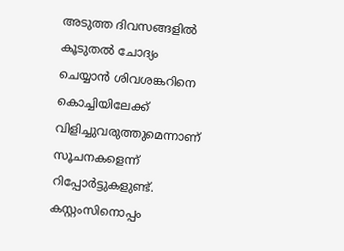അടുത്ത ദിവസങ്ങളില്‍ കൂടുതല്‍ ചോദ്യം ചെയ്യാന്‍ ശിവശങ്കറിനെ കൊച്ചിയിലേക്ക് വിളിച്ചുവരുത്തുമെന്നാണ് സൂചനകളെന്ന് റിപ്പോര്‍ട്ടുകളുണ്ട്. കസ്റ്റംസിനൊപ്പം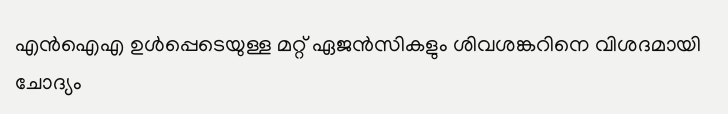എന്‍ഐഎ ഉള്‍പ്പെടെയുള്ള മറ്റ് ഏജന്‍സികളും ശിവശങ്കറിനെ വിശദമായി ചോദ്യം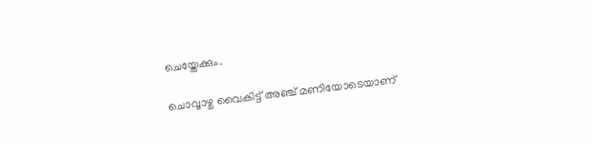ചെയ്തേക്കും.

ചൊവ്വാഴ്ച വൈകിട്ട് അഞ്ച് മണിയോടെയാണ്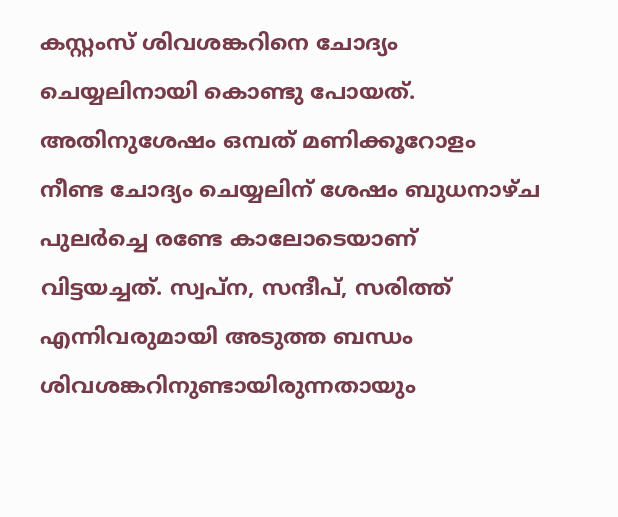കസ്റ്റംസ് ശിവശങ്കറിനെ ചോദ്യം ചെയ്യലിനായി കൊണ്ടു പോയത്. അതിനുശേഷം ഒമ്പത് മണിക്കൂറോളം നീണ്ട ചോദ്യം ചെയ്യലിന് ശേഷം ബുധനാഴ്ച പുലര്‍ച്ചെ രണ്ടേ കാലോടെയാണ് വിട്ടയച്ചത്. സ്വപ്‌ന, സന്ദീപ്, സരിത്ത് എന്നിവരുമായി അടുത്ത ബന്ധം ശിവശങ്കറിനുണ്ടായിരുന്നതായും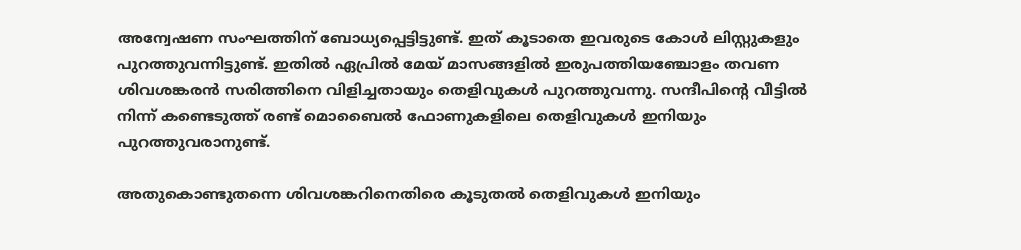അന്വേഷണ സംഘത്തിന് ബോധ്യപ്പെട്ടിട്ടുണ്ട്. ഇത് കൂടാതെ ഇവരുടെ കോള്‍ ലിസ്റ്റുകളും പുറത്തുവന്നിട്ടുണ്ട്. ഇതില്‍ ഏപ്രില്‍ മേയ് മാസങ്ങളില്‍ ഇരുപത്തിയഞ്ചോളം തവണ ശിവശങ്കരന്‍ സരിത്തിനെ വിളിച്ചതായും തെളിവുകള്‍ പുറത്തുവന്നു. സന്ദീപിന്റെ വീട്ടില്‍ നിന്ന് കണ്ടെടുത്ത് രണ്ട് മൊബൈല്‍ ഫോണുകളിലെ തെളിവുകള്‍ ഇനിയും പുറത്തുവരാനുണ്ട്.

അതുകൊണ്ടുതന്നെ ശിവശങ്കറിനെതിരെ കൂടുതല്‍ തെളിവുകള്‍ ഇനിയും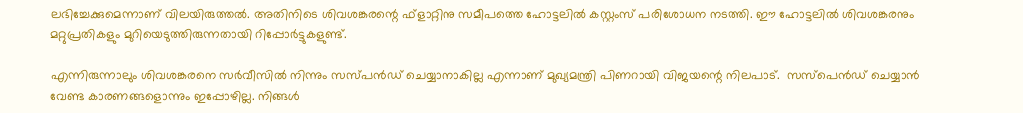ലഭിച്ചേക്കുമെന്നാണ് വിലയിരുത്തല്‍. അതിനിടെ ശിവശങ്കരന്റെ ഫ്ളാറ്റിനു സമീപത്തെ ഹോട്ടലില്‍ കസ്റ്റംസ് പരിശോധന നടത്തി. ഈ ഹോട്ടലില്‍ ശിവശങ്കരനും മറ്റുപ്രതികളും മുറിയെടുത്തിരുന്നതായി റിപ്പോര്‍ട്ടുകളുണ്ട്.

എന്നിരുന്നാലും ശിവശങ്കരനെ സര്‍വീസില്‍ നിന്നും സസ്പന്‍ഡ് ചെയ്യാനാകില്ല എന്നാണ് മുഖ്യമന്ത്രി പിണറായി വിജയന്റെ നിലപാട്.  സസ്‌പെന്‍ഡ് ചെയ്യാന്‍ വേണ്ട കാരണങ്ങളൊന്നും ഇപ്പോഴില്ല. നിങ്ങള്‍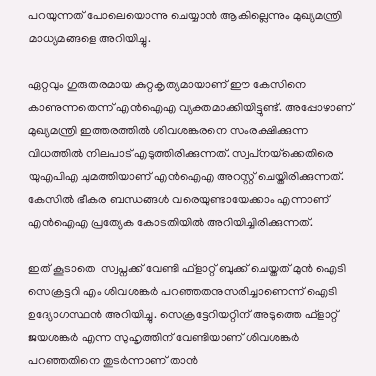പറയുന്നത് പോലെയൊന്നു ചെയ്യാന്‍ ആകില്ലെന്നും മുഖ്യമന്ത്രി മാധ്യമങ്ങളെ അറിയിച്ചു.

ഏറ്റവും ഗുരുതരമായ കുറ്റകൃത്യമായാണ് ഈ കേസിനെ കാണുന്നതെന്ന് എന്‍ഐഎ വ്യക്തമാക്കിയിട്ടുണ്ട്. അപ്പോഴാണ് മുഖ്യമന്ത്രി ഇത്തരത്തില്‍ ശിവശങ്കരനെ സംരക്ഷിക്കുന്ന വിധത്തില്‍ നിലപാട് എടുത്തിരിക്കുന്നത്. സ്വപ്‌നയ്‌ക്കെതിരെ യുഎപിഎ ചുമത്തിയാണ് എന്‍ഐഎ അറസ്റ്റ് ചെയ്തിരിക്കുന്നത്. കേസില്‍ ഭീകര ബന്ധങ്ങള്‍ വരെയുണ്ടായേക്കാം എന്നാണ് എന്‍ഐഎ പ്രത്യേക കോടതിയില്‍ അറിയിച്ചിരിക്കുന്നത്.

ഇത് കൂടാതെ  സ്വപ്നക്ക് വേണ്ടി ഫ്‌ളാറ്റ് ബുക്ക് ചെയ്തത് മുന്‍ ഐടി സെക്രട്ടറി എം ശിവശങ്കര്‍ പറഞ്ഞതനുസരിച്ചാണെന്ന് ഐടി ഉദ്യോഗസ്ഥന്‍ അറിയിച്ചു. സെക്രട്ടേറിയറ്റിന് അടുത്തെ ഫ്‌ളാറ്റ് ജയശങ്കര്‍ എന്ന സുഹൃത്തിന് വേണ്ടിയാണ് ശിവശങ്കര്‍ പറഞ്ഞതിനെ തുടര്‍ന്നാണ് താന്‍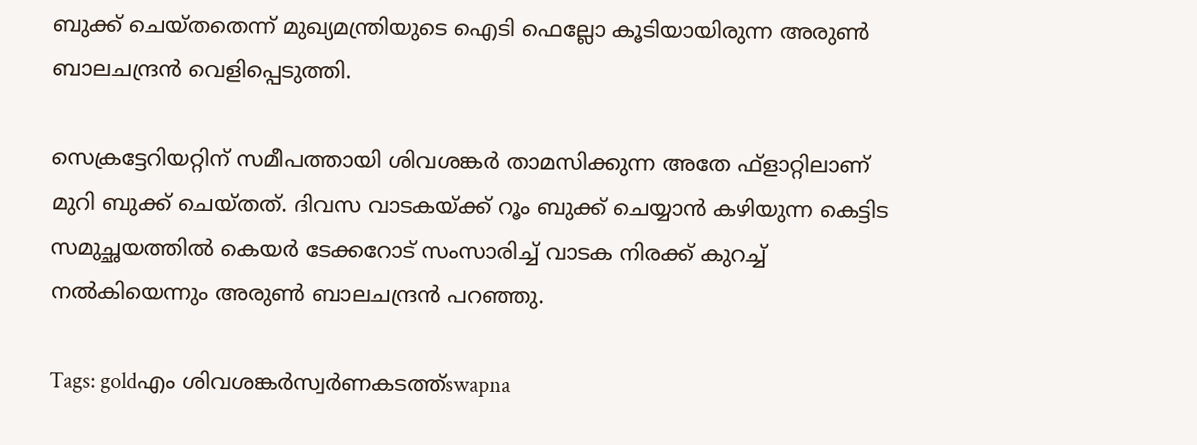ബുക്ക് ചെയ്തതെന്ന് മുഖ്യമന്ത്രിയുടെ ഐടി ഫെല്ലോ കൂടിയായിരുന്ന അരുണ്‍ ബാലചന്ദ്രന്‍ വെളിപ്പെടുത്തി.

സെക്രട്ടേറിയറ്റിന് സമീപത്തായി ശിവശങ്കര്‍ താമസിക്കുന്ന അതേ ഫ്‌ളാറ്റിലാണ് മുറി ബുക്ക് ചെയ്തത്. ദിവസ വാടകയ്‌ക്ക് റൂം ബുക്ക് ചെയ്യാന്‍ കഴിയുന്ന കെട്ടിട സമുച്ഛയത്തില്‍ കെയര്‍ ടേക്കറോട് സംസാരിച്ച് വാടക നിരക്ക് കുറച്ച് നല്‍കിയെന്നും അരുണ്‍ ബാലചന്ദ്രന്‍ പറഞ്ഞു.

Tags: goldഎം ശിവശങ്കര്‍സ്വര്‍ണകടത്ത്swapna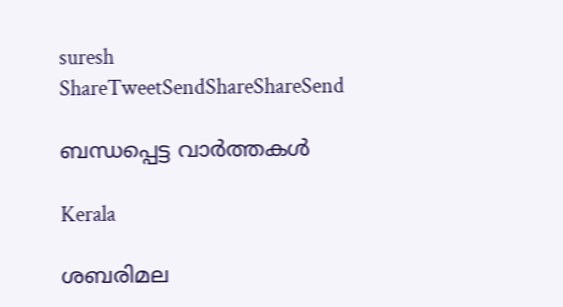suresh
ShareTweetSendShareShareSend

ബന്ധപ്പെട്ട വാര്‍ത്തകള്‍

Kerala

ശബരിമല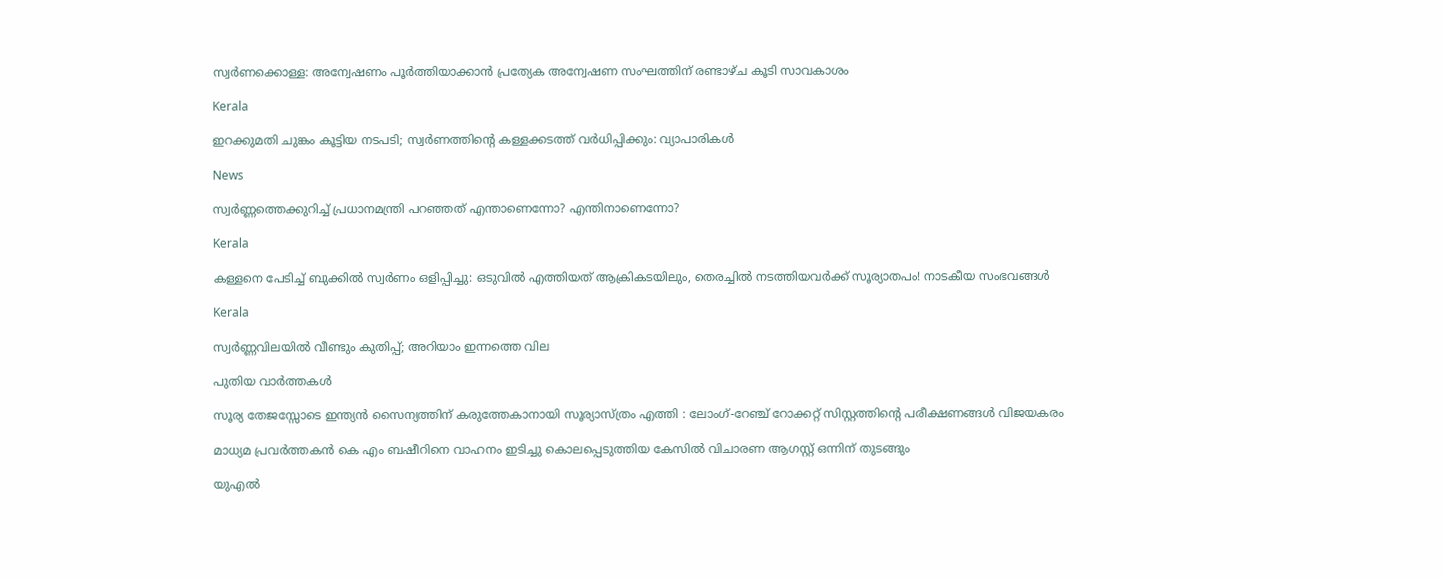സ്വര്‍ണക്കൊള്ള: അന്വേഷണം പൂര്‍ത്തിയാക്കാന്‍ പ്രത്യേക അന്വേഷണ സംഘത്തിന് രണ്ടാഴ്ച കൂടി സാവകാശം

Kerala

ഇറക്കുമതി ചുങ്കം കൂട്ടിയ നടപടി; സ്വര്‍ണത്തിന്റെ കള്ളക്കടത്ത് വര്‍ധിപ്പിക്കും: വ്യാപാരികള്‍

News

സ്വർണ്ണത്തെക്കുറിച്ച് പ്രധാനമന്ത്രി പറഞ്ഞത് എന്താണെന്നോ? എന്തിനാണെന്നോ?

Kerala

കള്ളനെ പേടിച്ച് ബുക്കിൽ സ്വ‍ർണം ഒളിപ്പിച്ചു: ഒടുവിൽ എത്തിയത് ആക്രികടയിലും, തെരച്ചിൽ നടത്തിയവർക്ക് സൂര്യാതപം! നാടകീയ സംഭവങ്ങൾ

Kerala

സ്വര്‍ണ്ണവിലയില്‍ വീണ്ടും കുതിപ്പ്; അറിയാം ഇന്നത്തെ വില

പുതിയ വാര്‍ത്തകള്‍

സൂര്യ തേജസ്സോടെ ഇന്ത്യൻ സൈന്യത്തിന് കരുത്തേകാനായി സൂര്യാസ്ത്രം എത്തി : ലോംഗ്-റേഞ്ച് റോക്കറ്റ് സിസ്റ്റത്തിന്റെ പരീക്ഷണങ്ങൾ വിജയകരം

മാധ്യമ പ്രവര്‍ത്തകന്‍ കെ എം ബഷീറിനെ വാഹനം ഇടിച്ചു കൊലപ്പെടുത്തിയ കേസില്‍ വിചാരണ ആഗസ്റ്റ് ഒന്നിന് തുടങ്ങും

യുഎല്‍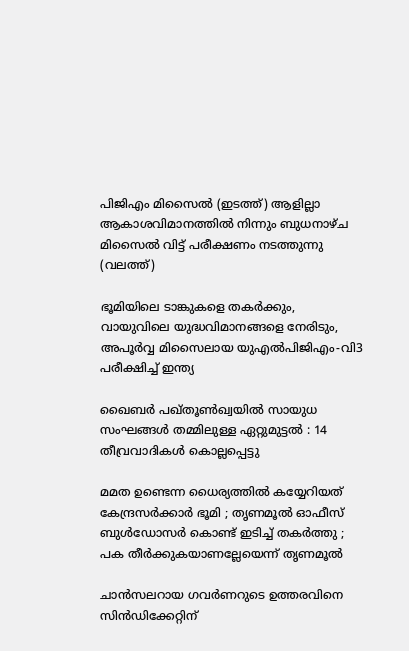പിജിഎം മിസൈല്‍ (ഇടത്ത്) ആളില്ലാ ആകാശവിമാനത്തില്‍ നിന്നും ബുധനാഴ്ച മിസൈല്‍ വിട്ട് പരീക്ഷണം നടത്തുന്നു (വലത്ത്)

ഭൂമിയിലെ ടാങ്കുകളെ തകർക്കും, വായുവിലെ യുദ്ധവിമാനങ്ങളെ നേരിടും, അപൂര്‍വ്വ മിസൈലായ യുഎല്‍പിജിഎം-വി3 പരീക്ഷിച്ച് ഇന്ത്യ

ഖൈബർ പഖ്തൂൺഖ്വയിൽ സായുധ സംഘങ്ങൾ തമ്മിലുള്ള ഏറ്റുമുട്ടൽ : 14 തീവ്രവാദികൾ കൊല്ലപ്പെട്ടു

മമത ഉണ്ടെന്ന ധൈര്യത്തിൽ കയ്യേറിയത് കേന്ദ്രസർക്കാർ ഭൂമി ; തൃണമൂൽ ഓഫീസ് ബുൾഡോസർ കൊണ്ട് ഇടിച്ച് തകർത്തു ; പക തീർക്കുകയാണല്ലേയെന്ന് തൃണമൂൽ

ചാന്‍സലറായ ഗവര്‍ണറുടെ ഉത്തരവിനെ സിന്‍ഡിക്കേറ്റിന്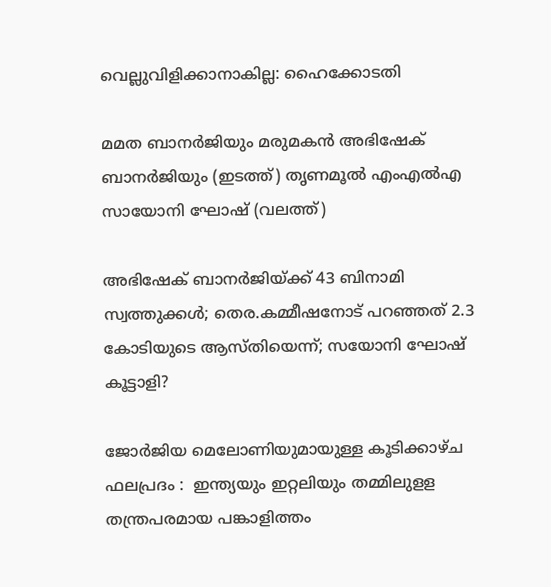വെല്ലുവിളിക്കാനാകില്ല: ഹൈക്കോടതി

മമത ബാനര്‍ജിയും മരുമകന്‍ അഭിഷേക് ബാനര്‍ജിയും (ഇടത്ത്) തൃണമൂല്‍ എംഎല്‍എ സായോനി ഘോഷ് (വലത്ത്)

അഭിഷേക് ബാനര്‍ജിയ്‌ക്ക് 43 ബിനാമി സ്വത്തുക്കള്‍; തെര.കമ്മീഷനോട് പറഞ്ഞത് 2.3 കോടിയുടെ ആസ്തിയെന്ന്; സയോനി ഘോഷ് കൂട്ടാളി?

ജോർജിയ മെലോണിയുമായുള്ള കൂടിക്കാഴ്ച ഫലപ്രദം :  ഇന്ത്യയും ഇറ്റലിയും തമ്മിലുളള തന്ത്രപരമായ പങ്കാളിത്തം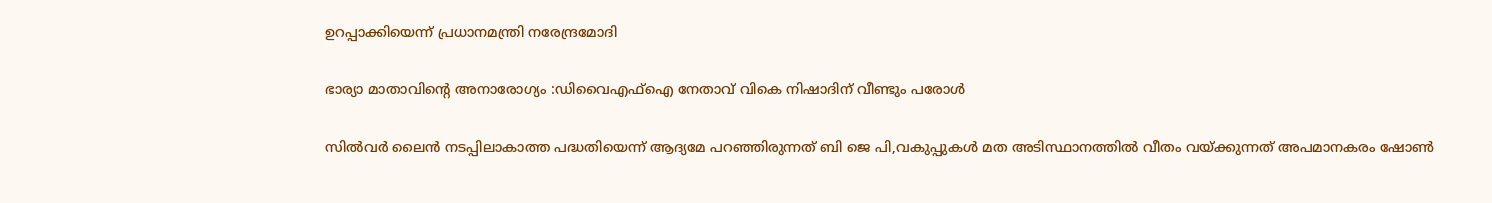ഉറപ്പാക്കിയെന്ന് പ്രധാനമന്ത്രി നരേന്ദ്രമോദി

ഭാര്യാ മാതാവിന്റെ അനാരോഗ്യം :ഡിവൈഎഫ്‌ഐ നേതാവ് വികെ നിഷാദിന് വീണ്ടും പരോള്‍

സില്‍വര്‍ ലൈന്‍ നടപ്പിലാകാത്ത പദ്ധതിയെന്ന് ആദ്യമേ പറഞ്ഞിരുന്നത് ബി ജെ പി,വകുപ്പുകള്‍ മത അടിസ്ഥാനത്തില്‍ വീതം വയ്‌ക്കുന്നത് അപമാനകരം ഷോണ്‍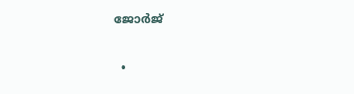ജോര്‍ജ്

  •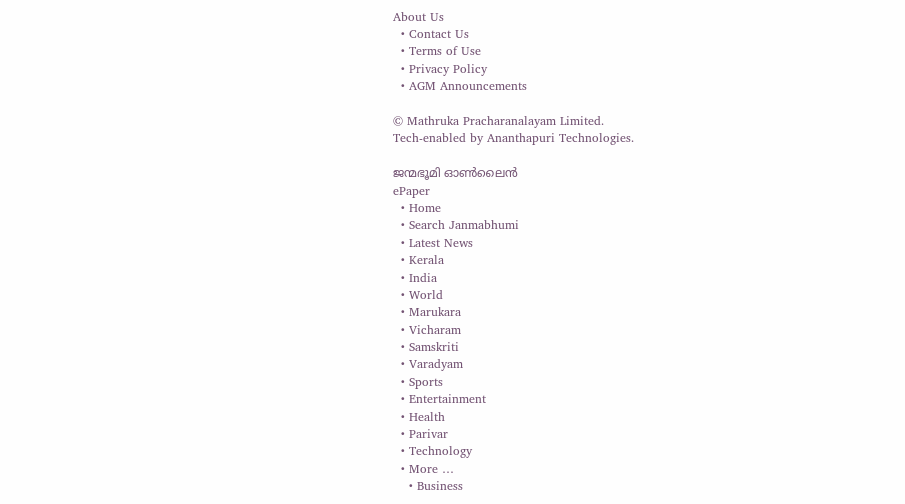About Us
  • Contact Us
  • Terms of Use
  • Privacy Policy
  • AGM Announcements

© Mathruka Pracharanalayam Limited.
Tech-enabled by Ananthapuri Technologies.

ജന്മഭൂമി ഓണ്‍ലൈന്‍
ePaper
  • Home
  • Search Janmabhumi
  • Latest News
  • Kerala
  • India
  • World
  • Marukara
  • Vicharam
  • Samskriti
  • Varadyam
  • Sports
  • Entertainment
  • Health
  • Parivar
  • Technology
  • More …
    • Business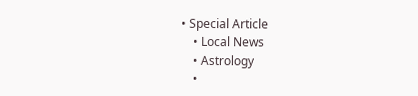• Special Article
    • Local News
    • Astrology
    •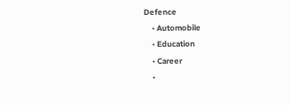Defence
    • Automobile
    • Education
    • Career
    •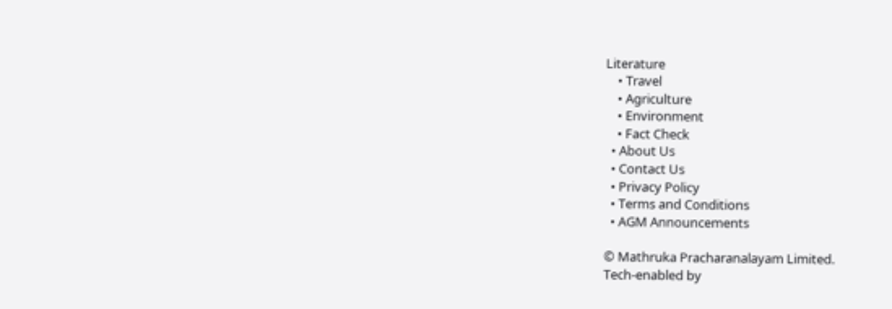Literature
    • Travel
    • Agriculture
    • Environment
    • Fact Check
  • About Us
  • Contact Us
  • Privacy Policy
  • Terms and Conditions
  • AGM Announcements

© Mathruka Pracharanalayam Limited.
Tech-enabled by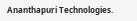Ananthapuri Technologies.